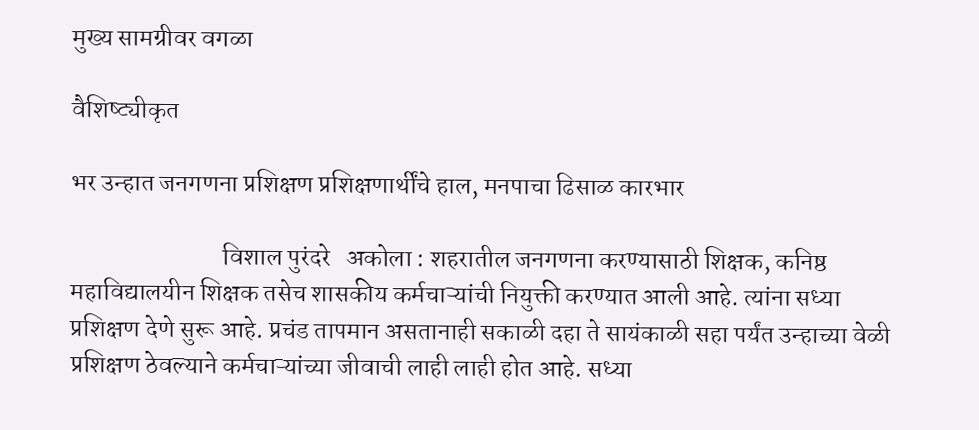मुख्य सामग्रीवर वगळा

वैशिष्ट्यीकृत

भर उन्हात जनगणना प्रशिक्षण प्रशिक्षणार्थींचे हाल, मनपाचा ढिसाळ कारभार

                              विशाल पुरंदरे   अकोला : शहरातील जनगणना करण्यासाठी शिक्षक, कनिष्ठ महाविद्यालयीन शिक्षक तसेच शासकीय कर्मचाऱ्यांची नियुक्ती करण्यात आली आहे. त्यांना सध्या प्रशिक्षण देणे सुरू आहे. प्रचंड तापमान असतानाही सकाळी दहा ते सायंकाळी सहा पर्यंत उन्हाच्या वेळी प्रशिक्षण ठेवल्याने कर्मचाऱ्यांच्या जीवाची लाही लाही होत आहे. सध्या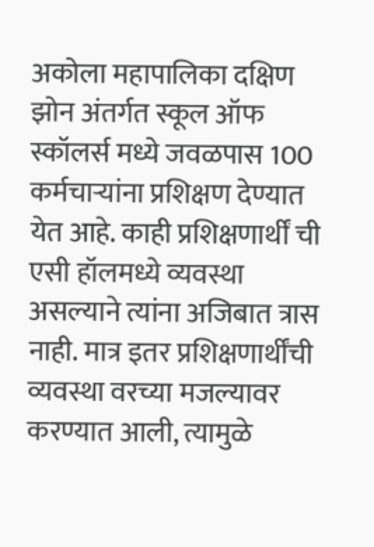अकोला महापालिका दक्षिण झोन अंतर्गत स्कूल ऑफ स्कॉलर्स मध्ये जवळपास 100 कर्मचाऱ्यांना प्रशिक्षण देण्यात येत आहे. काही प्रशिक्षणार्थीं ची एसी हॉलमध्ये व्यवस्था असल्याने त्यांना अजिबात त्रास नाही. मात्र इतर प्रशिक्षणार्थींची व्यवस्था वरच्या मजल्यावर करण्यात आली, त्यामुळे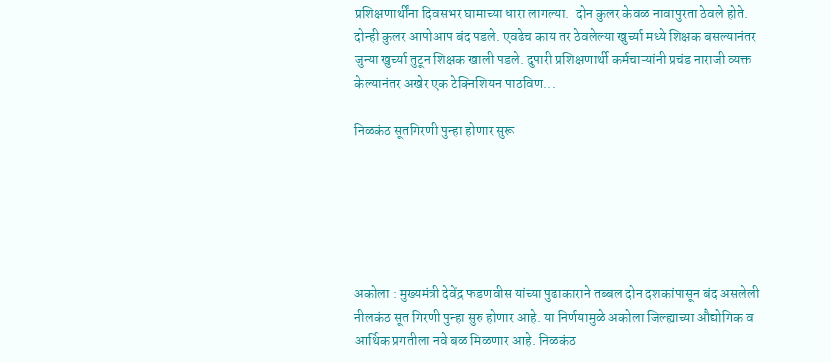प्रशिक्षणार्थींना दिवसभर घामाच्या धारा लागल्या.  दोन कुलर केवळ नावापुरता ठेवले होते. दोन्ही कुलर आपोआप बंद पडले. एवढेच काय तर ठेवलेल्या खुर्च्या मध्ये शिक्षक बसल्यानंतर जुन्या खुर्च्या तुटून शिक्षक खाली पडले. दुपारी प्रशिक्षणार्थी कर्मचाऱ्यांनी प्रचंड नाराजी व्यक्त केल्यानंतर अखेर एक टेक्निशियन पाठविण...

निळकंठ सूतगिरणी पुन्हा होणार सुरू






अकोला : मुख्यमंत्री देवेंद्र फडणवीस यांच्या पुढाकाराने तब्बल दोन दशकांपासून बंद असलेली नीलकंठ सूत गिरणी पुन्हा सुरु होणार आहे. या निर्णयामुळे अकोला जिल्ह्याच्या औद्योगिक व आर्थिक प्रगतीला नवे बळ मिळणार आहे. निळकंठ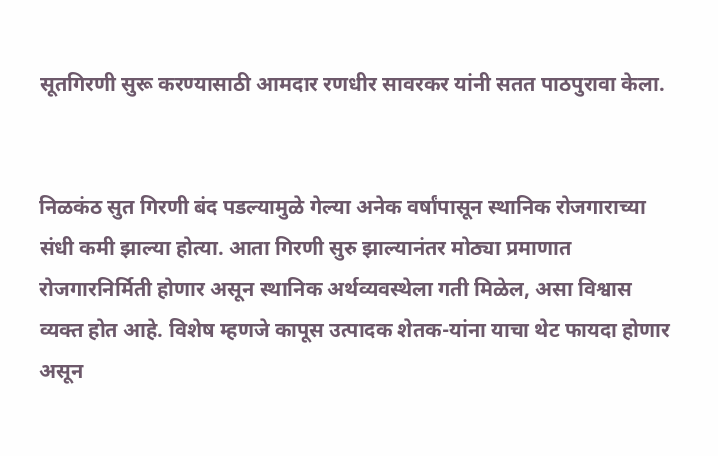सूतगिरणी सुरू करण्यासाठी आमदार रणधीर सावरकर यांनी सतत पाठपुरावा केला.


निळकंठ सुत गिरणी बंद पडल्यामुळे गेल्या अनेक वर्षांपासून स्थानिक रोजगाराच्या संधी कमी झाल्या होत्या. आता गिरणी सुरु झाल्यानंतर मोठ्या प्रमाणात रोजगारनिर्मिती होणार असून स्थानिक अर्थव्यवस्थेला गती मिळेल, असा विश्वास व्यक्त होत आहे. विशेष म्हणजे कापूस उत्पादक शेतक-यांना याचा थेट फायदा होणार असून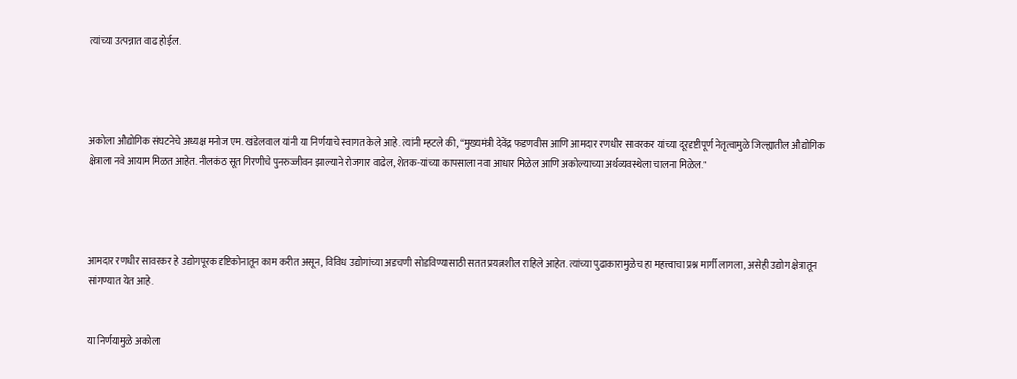त्यांच्या उत्पन्नात वाढ होईल.




अकोला औद्योगिक संघटनेचे अध्यक्ष मनोज एम. खंडेलवाल यांनी या निर्णयाचे स्वागत केले आहे. त्यांनी म्हटले की, “मुख्यमंत्री देवेंद्र फडणवीस आणि आमदार रणधीर सावरकर यांच्या दूरदृष्टीपूर्ण नेतृत्वामुळे जिल्ह्यातील औद्योगिक क्षेत्राला नवे आयाम मिळत आहेत. नीलकंठ सूत गिरणीचे पुनरुज्जीवन झाल्याने रोजगार वाढेल, शेतक-यांच्या कापसाला नवा आधार मिळेल आणि अकोल्याच्या अर्थव्यवस्थेला चालना मिळेल."




आमदार रणधीर सावरकर हे उद्योगपूरक दृष्टिकोनातून काम करीत असून, विविध उद्योगांच्या अडचणी सोडविण्यासाठी सतत प्रयत्नशील राहिले आहेत. त्यांच्या पुढाकारामुळेच हा महत्त्वाचा प्रश्न मार्गी लागला, असेही उद्योग क्षेत्रातून सांगण्यात येत आहे.


या निर्णयामुळे अकोला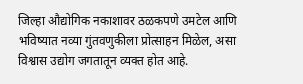जिल्हा औद्योगिक नकाशावर ठळकपणे उमटेल आणि भविष्यात नव्या गुंतवणुकीला प्रोत्साहन मिळेल, असा विश्वास उद्योग जगतातून व्यक्त होत आहे.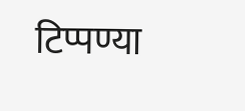टिप्पण्या